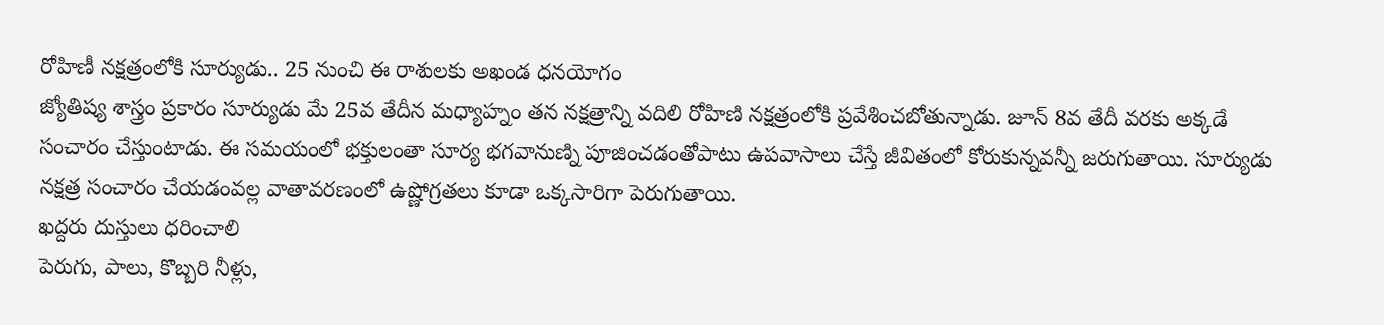రోహిణీ నక్షత్రంలోకి సూర్యుడు.. 25 నుంచి ఈ రాశులకు అఖండ ధనయోగం
జ్యోతిష్య శాస్త్రం ప్రకారం సూర్యుడు మే 25వ తేదీన మధ్యాహ్నం తన నక్షత్రాన్ని వదిలి రోహిణి నక్షత్రంలోకి ప్రవేశించబోతున్నాడు. జూన్ 8వ తేదీ వరకు అక్కడే సంచారం చేస్తుంటాడు. ఈ సమయంలో భక్తులంతా సూర్య భగవానుణ్ని పూజించడంతోపాటు ఉపవాసాలు చేస్తే జీవితంలో కోరుకున్నవన్నీ జరుగుతాయి. సూర్యుడు నక్షత్ర సంచారం చేయడంవల్ల వాతావరణంలో ఉష్ణోగ్రతలు కూడా ఒక్కసారిగా పెరుగుతాయి.
ఖద్దరు దుస్తులు ధరించాలి
పెరుగు, పాలు, కొబ్బరి నీళ్లు,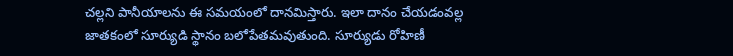చల్లని పానీయాలను ఈ సమయంలో దానమిస్తారు. ఇలా దానం చేయడంవల్ల జాతకంలో సూర్యుడి స్థానం బలోపేతమవుతుంది. సూర్యుడు రోహిణీ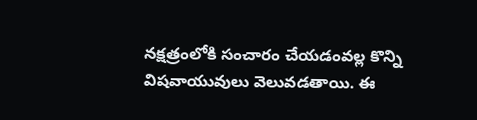నక్షత్రంలోకి సంచారం చేయడంవల్ల కొన్ని విషవాయువులు వెలువడతాయి. ఈ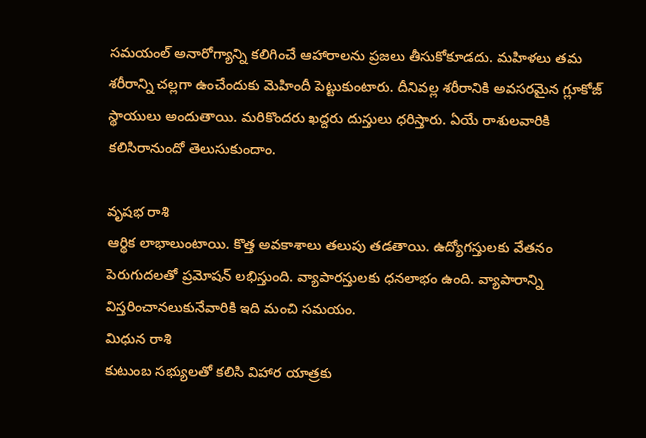సమయంల్ అనారోగ్యాన్ని కలిగించే ఆహారాలను ప్రజలు తీసుకోకూడదు. మహిళలు తమ శరీరాన్ని చల్లగా ఉంచేందుకు మెహిందీ పెట్టుకుంటారు. దీనివల్ల శరీరానికి అవసరమైన గ్లూకోజ్ స్థాయులు అందుతాయి. మరికొందరు ఖద్దరు దుస్తులు ధరిస్తారు. ఏయే రాశులవారికి కలిసిరానుందో తెలుసుకుందాం.

వృషభ రాశి
ఆర్థిక లాభాలుంటాయి. కొత్త అవకాశాలు తలుపు తడతాయి. ఉద్యోగస్తులకు వేతనం పెరుగుదలతో ప్రమోషన్ లభిస్తుంది. వ్యాపారస్తులకు ధనలాభం ఉంది. వ్యాపారాన్ని విస్తరించానలుకునేవారికి ఇది మంచి సమయం.
మిధున రాశి
కుటుంబ సభ్యులతో కలిసి విహార యాత్రకు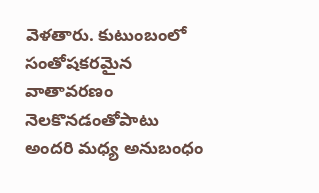వెళతారు. కుటుంబంలో సంతోషకరమైన వాతావరణం నెలకొనడంతోపాటు అందరి మధ్య అనుబంధం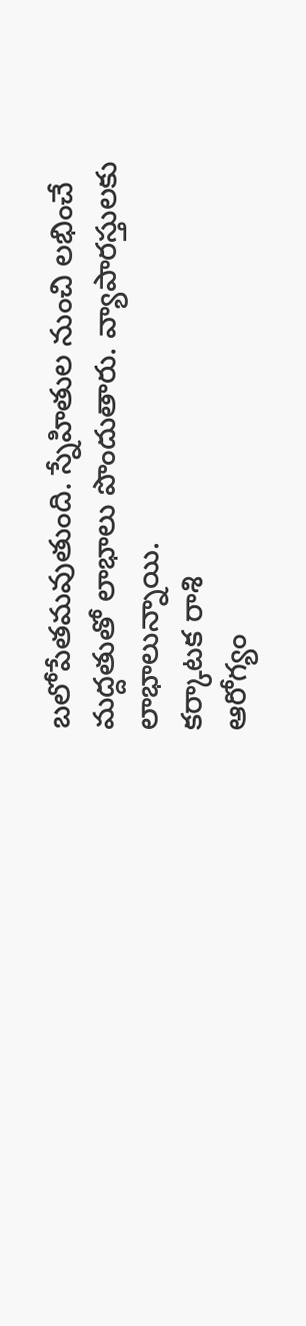బలోపేతమవుతుంది. స్నేహితుల నుంచి లభించే మద్దతుతో లాభాలు పొందుతారు. వ్యాపారస్తులకు లాభాలున్నాయి.
కర్కాటక రాశి
ఆరోగ్యం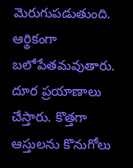మెరుగుపడుతుంది. ఆర్థికంగా బలోపేతమవుతారు. దూర ప్రయాణాలు చేస్తారు. కొత్తగా ఆస్తులను కొనుగోలు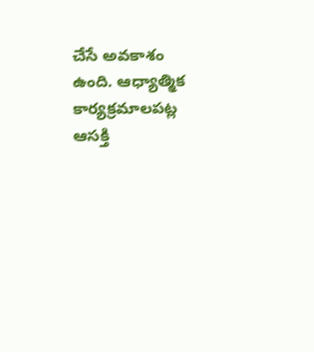చేసే అవకాశం ఉంది. ఆధ్యాత్మిక కార్యక్రమాలపట్ల ఆసక్తి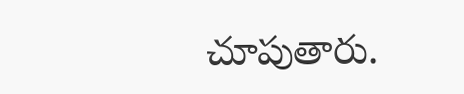చూపుతారు.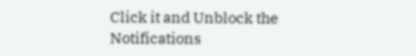Click it and Unblock the Notifications